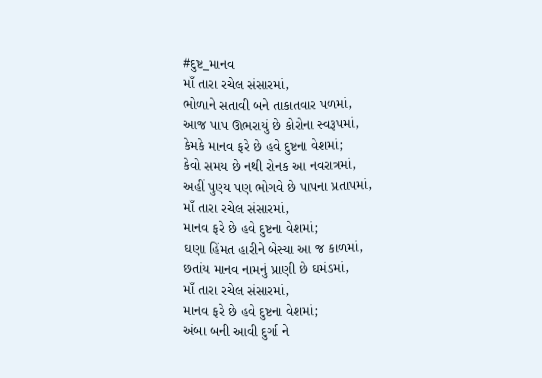#દુષ્ટ_માનવ
માઁ તારા રચેલ સંસારમાં,
ભોળાને સતાવી બને તાકાતવાર પળમાં,
આજ પાપ ઊભરાયું છે કોરોના સ્વરૂપમાં,
કેમકે માનવ ફરે છે હવે દુષ્ટના વેશમાં;
કેવો સમય છે નથી રોનક આ નવરાત્રમાં,
અહીં પુણ્ય પણ ભોગવે છે પાપના પ્રતાપમાં,
માઁ તારા રચેલ સંસારમાં,
માનવ ફરે છે હવે દુષ્ટના વેશમાં;
ઘણા હિંમત હારીને બેસ્યા આ જ કાળમાં,
છતાંય માનવ નામનું પ્રાણી છે ઘમંડમાં,
માઁ તારા રચેલ સંસારમાં,
માનવ ફરે છે હવે દુષ્ટના વેશમાં;
અંબા બની આવી દુર્ગા ને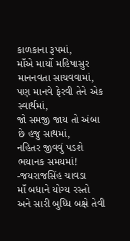કાળકાના રૂપમાં,
માઁએ માર્યો મહિષાસુર માનનવતા સાચવવામાં,
પણ માનવે ફેરવી તેને એક સ્વાર્થમાં,
જો સમજી જાય તો અંબા છે હજુ સાથમાં,
નહિતર જીવવું પડશે ભયાનક સમયમાં!
-જયરાજસિંહ ચાવડા
માઁ બધાને યોગ્ય રસ્તો અને સારી બુધ્ધિ બક્ષે તેવી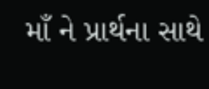માઁ ને પ્રાર્થના સાથે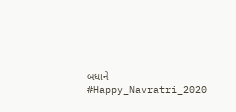બધાને #Happy_Navratri_2020